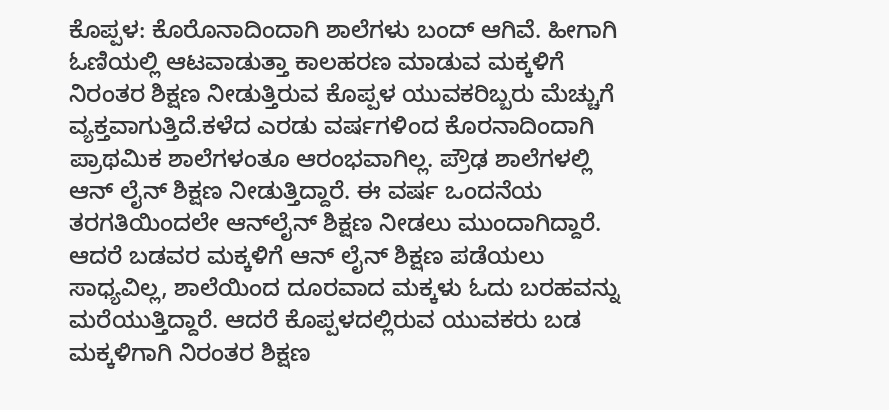ಕೊಪ್ಪಳ: ಕೊರೊನಾದಿಂದಾಗಿ ಶಾಲೆಗಳು ಬಂದ್ ಆಗಿವೆ. ಹೀಗಾಗಿ ಓಣಿಯಲ್ಲಿ ಆಟವಾಡುತ್ತಾ ಕಾಲಹರಣ ಮಾಡುವ ಮಕ್ಕಳಿಗೆ ನಿರಂತರ ಶಿಕ್ಷಣ ನೀಡುತ್ತಿರುವ ಕೊಪ್ಪಳ ಯುವಕರಿಬ್ಬರು ಮೆಚ್ಚುಗೆ ವ್ಯಕ್ತವಾಗುತ್ತಿದೆ.ಕಳೆದ ಎರಡು ವರ್ಷಗಳಿಂದ ಕೊರನಾದಿಂದಾಗಿ ಪ್ರಾಥಮಿಕ ಶಾಲೆಗಳಂತೂ ಆರಂಭವಾಗಿಲ್ಲ. ಪ್ರೌಢ ಶಾಲೆಗಳಲ್ಲಿ ಆನ್ ಲೈನ್ ಶಿಕ್ಷಣ ನೀಡುತ್ತಿದ್ದಾರೆ. ಈ ವರ್ಷ ಒಂದನೆಯ ತರಗತಿಯಿಂದಲೇ ಆನ್‍ಲೈನ್ ಶಿಕ್ಷಣ ನೀಡಲು ಮುಂದಾಗಿದ್ದಾರೆ. ಆದರೆ ಬಡವರ ಮಕ್ಕಳಿಗೆ ಆನ್ ಲೈನ್ ಶಿಕ್ಷಣ ಪಡೆಯಲು ಸಾಧ್ಯವಿಲ್ಲ, ಶಾಲೆಯಿಂದ ದೂರವಾದ ಮಕ್ಕಳು ಓದು ಬರಹವನ್ನು ಮರೆಯುತ್ತಿದ್ದಾರೆ. ಆದರೆ ಕೊಪ್ಪಳದಲ್ಲಿರುವ ಯುವಕರು ಬಡ ಮಕ್ಕಳಿಗಾಗಿ ನಿರಂತರ ಶಿಕ್ಷಣ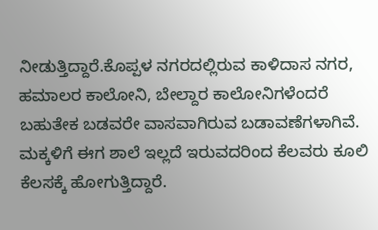ನೀಡುತ್ತಿದ್ದಾರೆ.ಕೊಪ್ಪಳ ನಗರದಲ್ಲಿರುವ ಕಾಳಿದಾಸ ನಗರ, ಹಮಾಲರ ಕಾಲೋನಿ, ಬೇಲ್ದಾರ ಕಾಲೋನಿಗಳೆಂದರೆ ಬಹುತೇಕ ಬಡವರೇ ವಾಸವಾಗಿರುವ ಬಡಾವಣೆಗಳಾಗಿವೆ. ಮಕ್ಕಳಿಗೆ ಈಗ ಶಾಲೆ ಇಲ್ಲದೆ ಇರುವದರಿಂದ ಕೆಲವರು ಕೂಲಿ ಕೆಲಸಕ್ಕೆ ಹೋಗುತ್ತಿದ್ದಾರೆ.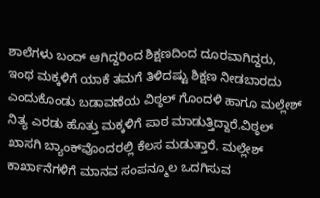ಶಾಲೆಗಳು ಬಂದ್ ಆಗಿದ್ದರಿಂದ ಶಿಕ್ಷಣದಿಂದ ದೂರವಾಗಿದ್ದರು, ಇಂಥ ಮಕ್ಕಳಿಗೆ ಯಾಕೆ ತಮಗೆ ತಿಳಿದಷ್ಟು ಶಿಕ್ಷಣ ನೀಡಬಾರದು ಎಂದುಕೊಂಡು ಬಡಾವಣೆಯ ವಿಠ್ಠಲ್ ಗೊಂದಳಿ ಹಾಗೂ ಮಲ್ಲೇಶ್ ನಿತ್ಯ ಎರಡು ಹೊತ್ತು ಮಕ್ಕಳಿಗೆ ಪಾಠ ಮಾಡುತ್ತಿದ್ದಾರೆ.ವಿಠ್ಠಲ್ ಖಾಸಗಿ ಬ್ಯಾಂಕ್‍ವೊಂದರಲ್ಲಿ ಕೆಲಸ ಮಡುತ್ತಾರೆ. ಮಲ್ಲೇಶ್ ಕಾರ್ಖಾನೆಗಳಿಗೆ ಮಾನವ ಸಂಪನ್ಮೂಲ ಒದಗಿಸುವ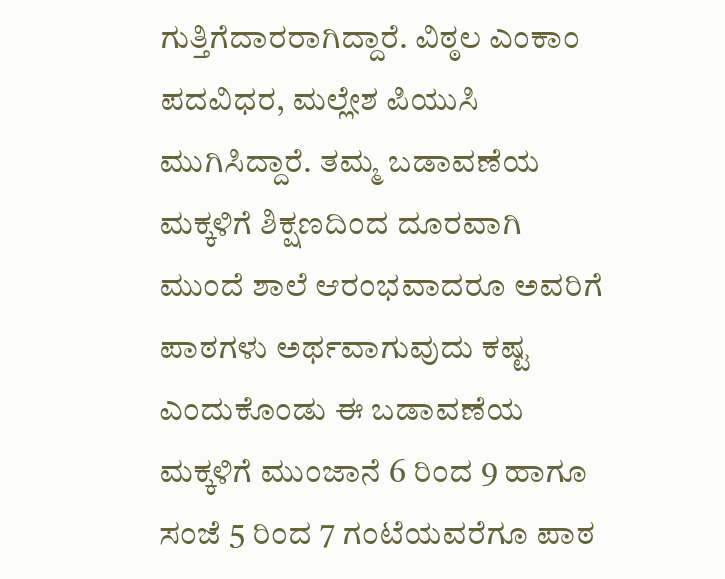ಗುತ್ತಿಗೆದಾರರಾಗಿದ್ದಾರೆ. ವಿಠ್ಠಲ ಎಂಕಾಂ ಪದವಿಧರ, ಮಲ್ಲೇಶ ಪಿಯುಸಿ ಮುಗಿಸಿದ್ದಾರೆ. ತಮ್ಮ ಬಡಾವಣೆಯ ಮಕ್ಕಳಿಗೆ ಶಿಕ್ಷಣದಿಂದ ದೂರವಾಗಿ ಮುಂದೆ ಶಾಲೆ ಆರಂಭವಾದರೂ ಅವರಿಗೆ ಪಾಠಗಳು ಅರ್ಥವಾಗುವುದು ಕಷ್ಟ ಎಂದುಕೊಂಡು ಈ ಬಡಾವಣೆಯ ಮಕ್ಕಳಿಗೆ ಮುಂಜಾನೆ 6 ರಿಂದ 9 ಹಾಗೂ ಸಂಜೆ 5 ರಿಂದ 7 ಗಂಟೆಯವರೆಗೂ ಪಾಠ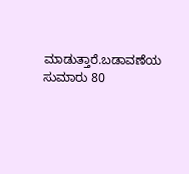ಮಾಡುತ್ತಾರೆ.ಬಡಾವಣೆಯ ಸುಮಾರು 80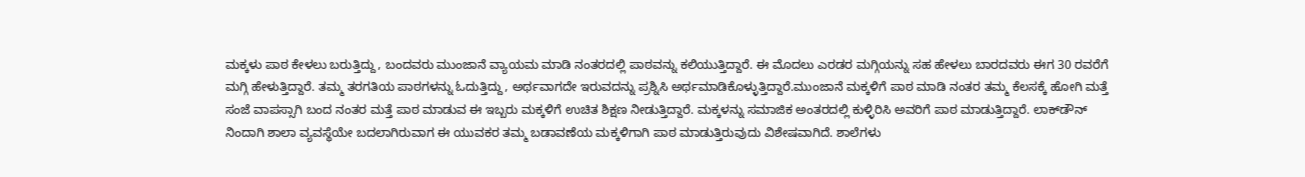ಮಕ್ಕಳು ಪಾಠ ಕೇಳಲು ಬರುತ್ತಿದ್ದು, ಬಂದವರು ಮುಂಜಾನೆ ವ್ಯಾಯಮ ಮಾಡಿ ನಂತರದಲ್ಲಿ ಪಾಠವನ್ನು ಕಲಿಯುತ್ತಿದ್ದಾರೆ. ಈ ಮೊದಲು ಎರಡರ ಮಗ್ಗಿಯನ್ನು ಸಹ ಹೇಳಲು ಬಾರದವರು ಈಗ 30 ರವರೆಗೆ ಮಗ್ಗಿ ಹೇಳುತ್ತಿದ್ದಾರೆ. ತಮ್ಮ ತರಗತಿಯ ಪಾಠಗಳನ್ನು ಓದುತ್ತಿದ್ದು, ಅರ್ಥವಾಗದೇ ಇರುವದನ್ನು ಪ್ರಶ್ನಿಸಿ ಅರ್ಥಮಾಡಿಕೊಳ್ಳುತ್ತಿದ್ದಾರೆ.ಮುಂಜಾನೆ ಮಕ್ಕಳಿಗೆ ಪಾಠ ಮಾಡಿ ನಂತರ ತಮ್ಮ ಕೆಲಸಕ್ಕೆ ಹೋಗಿ ಮತ್ತೆ ಸಂಜೆ ವಾಪಸ್ಸಾಗಿ ಬಂದ ನಂತರ ಮತ್ತೆ ಪಾಠ ಮಾಡುವ ಈ ಇಬ್ಬರು ಮಕ್ಕಳಿಗೆ ಉಚಿತ ಶಿಕ್ಷಣ ನೀಡುತ್ತಿದ್ದಾರೆ. ಮಕ್ಕಳನ್ನು ಸಮಾಜಿಕ ಅಂತರದಲ್ಲಿ ಕುಳ್ಳಿರಿಸಿ ಅವರಿಗೆ ಪಾಠ ಮಾಡುತ್ತಿದ್ದಾರೆ. ಲಾಕ್‍ಡೌನ್ ನಿಂದಾಗಿ ಶಾಲಾ ವ್ಯವಸ್ಥೆಯೇ ಬದಲಾಗಿರುವಾಗ ಈ ಯುವಕರ ತಮ್ಮ ಬಡಾವಣೆಯ ಮಕ್ಕಳಿಗಾಗಿ ಪಾಠ ಮಾಡುತ್ತಿರುವುದು ವಿಶೇಷವಾಗಿದೆ. ಶಾಲೆಗಳು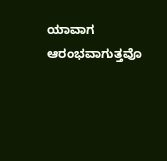ಯಾವಾಗ ಆರಂಭವಾಗುತ್ತವೊ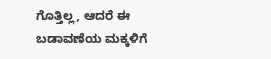ಗೊತ್ತಿಲ್ಲ, ಆದರೆ ಈ ಬಡಾವಣೆಯ ಮಕ್ಕಳಿಗೆ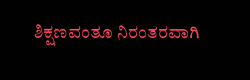ಶಿಕ್ಷಣವಂತೂ ನಿರಂತರವಾಗಿ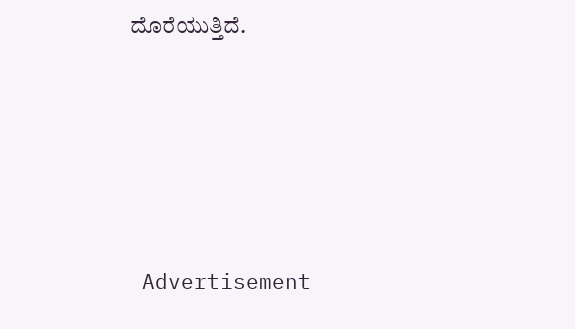ದೊರೆಯುತ್ತಿದೆ.






 Advertisement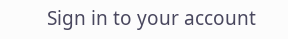Sign in to your account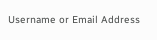Username or Email Address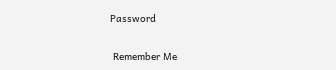Password

 Remember Me